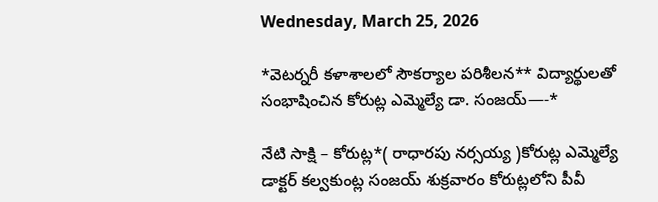Wednesday, March 25, 2026

*వెటర్నరీ కళాశాలలో సౌకర్యాల పరిశీలన** విద్యార్థులతో సంభాషించిన కోరుట్ల ఎమ్మెల్యే డా. సంజయ్—-*

నేటి సాక్షి – కోరుట్ల*( రాధారపు నర్సయ్య )కోరుట్ల ఎమ్మెల్యే డాక్టర్ కల్వకుంట్ల సంజయ్ శుక్రవారం కోరుట్లలోని పీవీ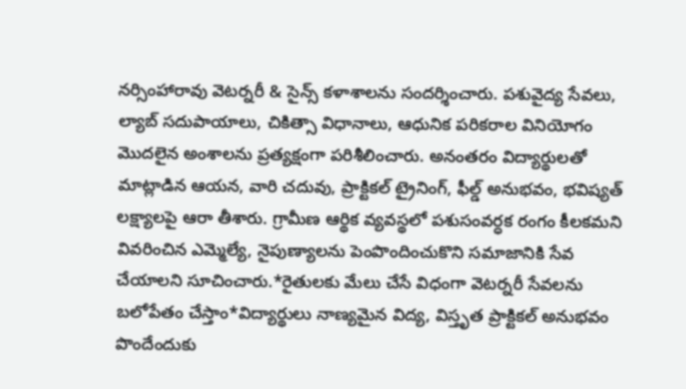నర్సింహారావు వెటర్నరీ & సైన్స్ కళాశాలను సందర్శించారు. పశువైద్య సేవలు, ల్యాబ్ సదుపాయాలు, చికిత్సా విధానాలు, ఆధునిక పరికరాల వినియోగం మొదలైన అంశాలను ప్రత్యక్షంగా పరిశీలించారు. అనంతరం విద్యార్థులతో మాట్లాడిన ఆయన, వారి చదువు, ప్రాక్టికల్ ట్రైనింగ్, ఫీల్డ్ అనుభవం, భవిష్యత్ లక్ష్యాలపై ఆరా తీశారు. గ్రామీణ ఆర్థిక వ్యవస్థలో పశుసంవర్ధక రంగం కీలకమని వివరించిన ఎమ్మెల్యే, నైపుణ్యాలను పెంపొందించుకొని సమాజానికి సేవ చేయాలని సూచించారు.*రైతులకు మేలు చేసే విధంగా వెటర్నరీ సేవలను బలోపేతం చేస్తాం*విద్యార్థులు నాణ్యమైన విద్య, విస్తృత ప్రాక్టికల్ అనుభవం పొందేందుకు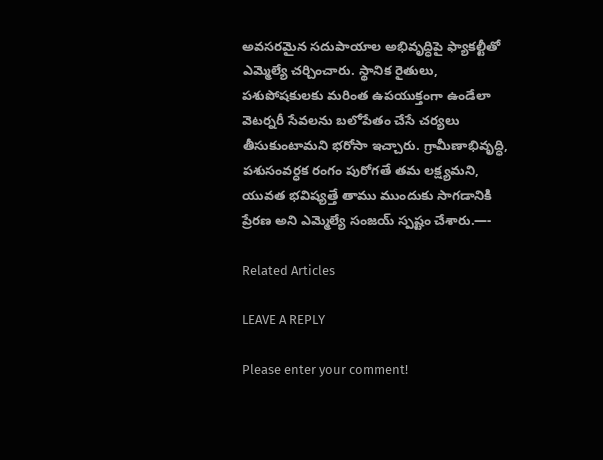అవసరమైన సదుపాయాల అభివృద్ధిపై ఫ్యాకల్టీతో ఎమ్మెల్యే చర్చించారు. స్థానిక రైతులు, పశుపోషకులకు మరింత ఉపయుక్తంగా ఉండేలా వెటర్నరీ సేవలను బలోపేతం చేసే చర్యలు తీసుకుంటామని భరోసా ఇచ్చారు. గ్రామీణాభివృద్ధి, పశుసంవర్ధక రంగం పురోగతే తమ లక్ష్యమని, యువత భవిష్యత్తే తాము ముందుకు సాగడానికి ప్రేరణ అని ఎమ్మెల్యే సంజయ్ స్పష్టం చేశారు.—-

Related Articles

LEAVE A REPLY

Please enter your comment!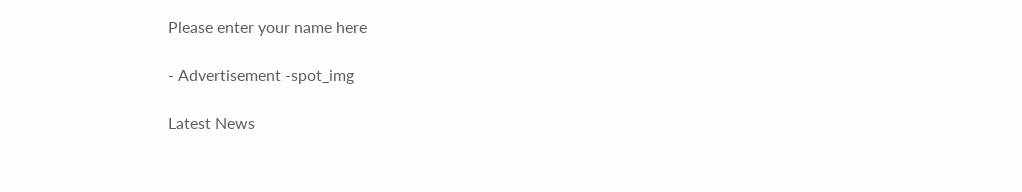Please enter your name here

- Advertisement -spot_img

Latest News